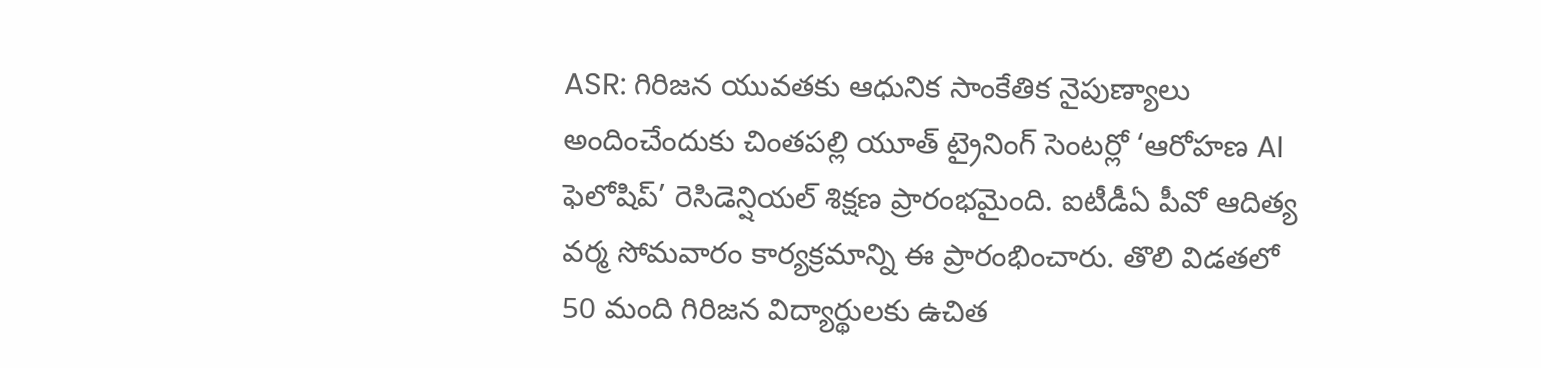ASR: గిరిజన యువతకు ఆధునిక సాంకేతిక నైపుణ్యాలు అందించేందుకు చింతపల్లి యూత్ ట్రైనింగ్ సెంటర్లో ‘ఆరోహణ AI ఫెలోషిప్’ రెసిడెన్షియల్ శిక్షణ ప్రారంభమైంది. ఐటీడీఏ పీవో ఆదిత్య వర్మ సోమవారం కార్యక్రమాన్ని ఈ ప్రారంభించారు. తొలి విడతలో 50 మంది గిరిజన విద్యార్థులకు ఉచిత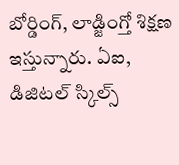బోర్డింగ్, లాడ్జింగ్తో శిక్షణ ఇస్తున్నారు. ఏఐ, డిజిటల్ స్కిల్స్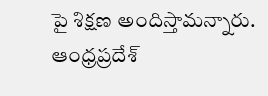పై శిక్షణ అందిస్తామన్నారు.
ఆంధ్రప్రదేశ్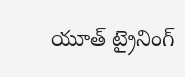యూత్ ట్రైనింగ్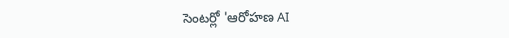సెంటర్లో 'ఆరోహణ AI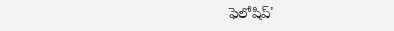ఫెలోషిప్'